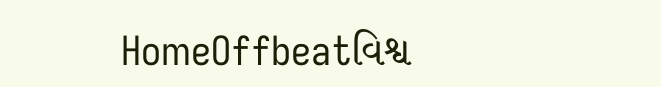HomeOffbeatવિશ્વ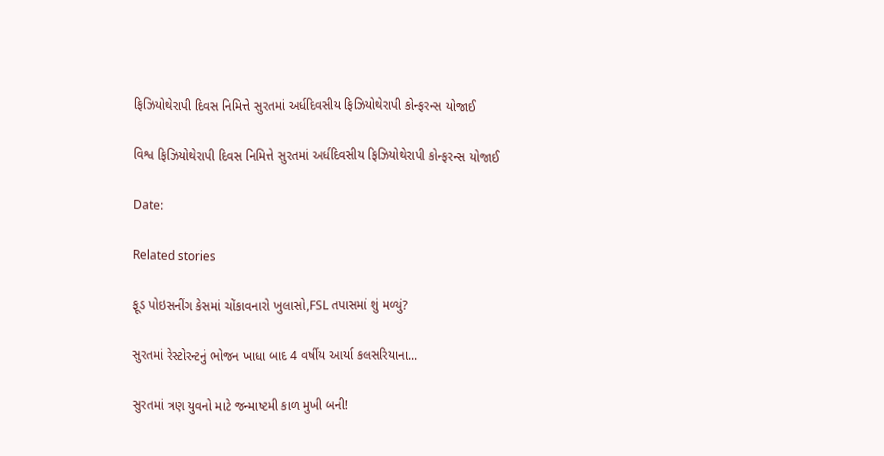ફિઝિયોથેરાપી દિવસ નિમિત્તે સુરતમાં અર્ધદિવસીય ફિઝિયોથેરાપી કોન્ફરન્સ યોજાઈ

વિશ્વ ફિઝિયોથેરાપી દિવસ નિમિત્તે સુરતમાં અર્ધદિવસીય ફિઝિયોથેરાપી કોન્ફરન્સ યોજાઈ

Date:

Related stories

ફૂડ પોઇસનીંગ કેસમાં ચોંકાવનારો ખુલાસો,FSL તપાસમાં શું મળ્યું?

સુરતમાં રેસ્ટોરન્ટનું ભોજન ખાધા બાદ 4 વર્ષીય આર્યા કલસરિયાના...

સુરતમાં ત્રણ યુવનો માટે જન્માષ્ટમી કાળ મુખી બની!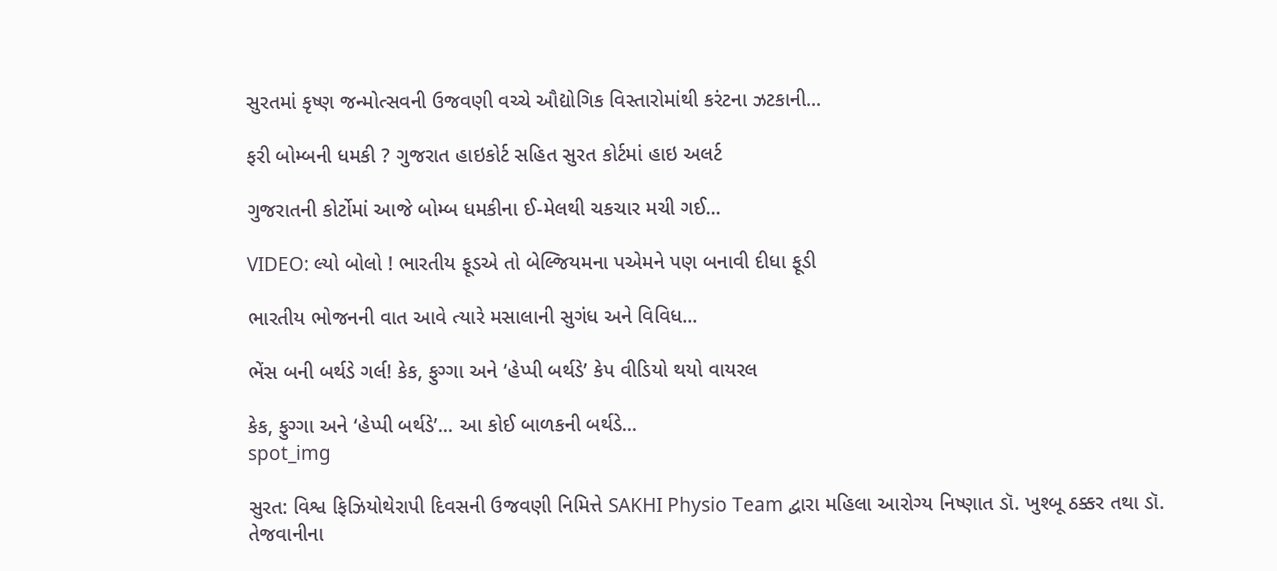સુરતમાં કૃષ્ણ જન્મોત્સવની ઉજવણી વચ્ચે ઔદ્યોગિક વિસ્તારોમાંથી કરંટના ઝટકાની...

ફરી બોમ્બની ધમકી ? ગુજરાત હાઇકોર્ટ સહિત સુરત કોર્ટમાં હાઇ અલર્ટ

ગુજરાતની કોર્ટોમાં આજે બોમ્બ ધમકીના ઈ-મેલથી ચકચાર મચી ગઈ...

VIDEO: લ્યો બોલો ! ભારતીય ફૂડએ તો બેલ્જિયમના પએમને પણ બનાવી દીધા ફૂડી

ભારતીય ભોજનની વાત આવે ત્યારે મસાલાની સુગંધ અને વિવિધ...

ભેંસ બની બર્થડે ગર્લ! કેક, ફુગ્ગા અને ‘હેપ્પી બર્થડે’ કેપ વીડિયો થયો વાયરલ

કેક, ફુગ્ગા અને ‘હેપ્પી બર્થડે’... આ કોઈ બાળકની બર્થડે...
spot_img

સુરત: વિશ્વ ફિઝિયોથેરાપી દિવસની ઉજવણી નિમિત્તે SAKHI Physio Team દ્વારા મહિલા આરોગ્ય નિષ્ણાત ડૉ. ખુશ્બૂ ઠક્કર તથા ડૉ. તેજવાનીના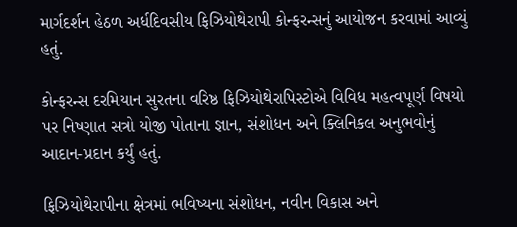માર્ગદર્શન હેઠળ અર્ધદિવસીય ફિઝિયોથેરાપી કોન્ફરન્સનું આયોજન કરવામાં આવ્યું હતું.

કોન્ફરન્સ દરમિયાન સુરતના વરિષ્ઠ ફિઝિયોથેરાપિસ્ટોએ વિવિધ મહત્વપૂર્ણ વિષયો પર નિષ્ણાત સત્રો યોજી પોતાના જ્ઞાન, સંશોધન અને ક્લિનિકલ અનુભવોનું આદાન-પ્રદાન કર્યું હતું.

ફિઝિયોથેરાપીના ક્ષેત્રમાં ભવિષ્યના સંશોધન, નવીન વિકાસ અને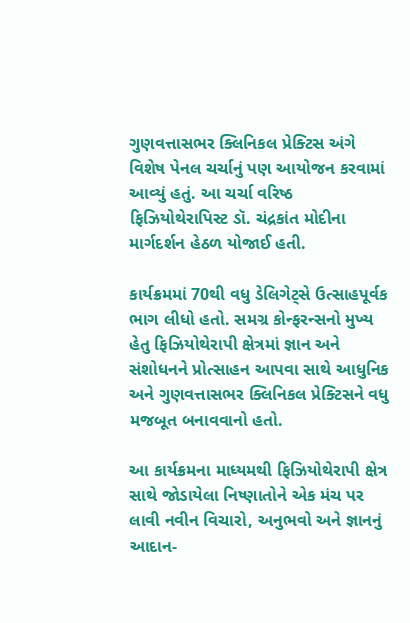ગુણવત્તાસભર ક્લિનિકલ પ્રેક્ટિસ અંગે વિશેષ પેનલ ચર્ચાનું પણ આયોજન કરવામાં આવ્યું હતું. આ ચર્ચા વરિષ્ઠ ફિઝિયોથેરાપિસ્ટ ડૉ. ચંદ્રકાંત મોદીના માર્ગદર્શન હેઠળ યોજાઈ હતી.

કાર્યક્રમમાં 70થી વધુ ડેલિગેટ્સે ઉત્સાહપૂર્વક ભાગ લીધો હતો. સમગ્ર કોન્ફરન્સનો મુખ્ય હેતુ ફિઝિયોથેરાપી ક્ષેત્રમાં જ્ઞાન અને સંશોધનને પ્રોત્સાહન આપવા સાથે આધુનિક અને ગુણવત્તાસભર ક્લિનિકલ પ્રેક્ટિસને વધુ મજબૂત બનાવવાનો હતો.

આ કાર્યક્રમના માધ્યમથી ફિઝિયોથેરાપી ક્ષેત્ર સાથે જોડાયેલા નિષ્ણાતોને એક મંચ પર લાવી નવીન વિચારો, અનુભવો અને જ્ઞાનનું આદાન-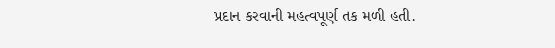પ્રદાન કરવાની મહત્વપૂર્ણ તક મળી હતી.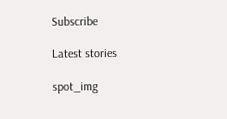Subscribe

Latest stories

spot_img